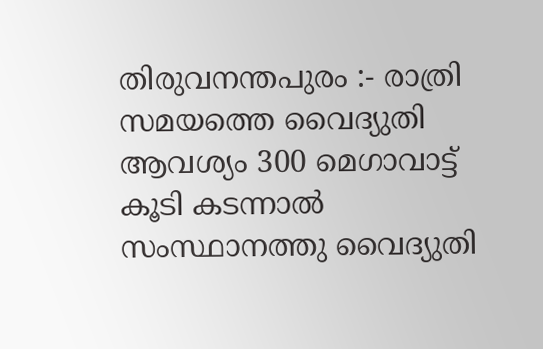തിരുവനന്തപുരം :- രാത്രി സമയത്തെ വൈദ്യുതി ആവശ്യം 300 മെഗാവാട്ട് കൂടി കടന്നാൽ സംസ്ഥാനത്തു വൈദ്യുതി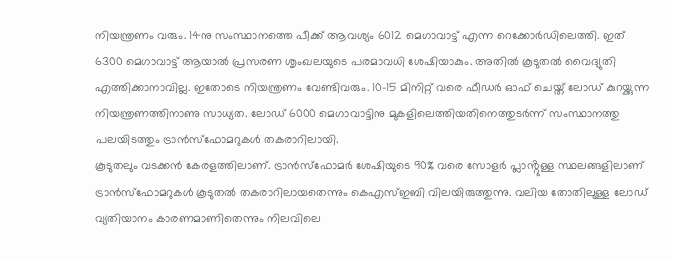നിയന്ത്രണം വരും. 14നു സംസ്ഥാനത്തെ പീക്ക് ആവശ്യം 6012 മെഗാവാട്ട് എന്ന റെക്കോർഡിലെത്തി. ഇത് 6300 മെഗാവാട്ട് ആയാൽ പ്രസരണ ശൃംഖലയുടെ പരമാവധി ശേഷിയാകും. അതിൽ കൂടുതൽ വൈദ്യുതി എത്തിക്കാനാവില്ല. ഇതോടെ നിയന്ത്രണം വേണ്ടിവരും. 10-15 മിനിറ്റ് വരെ ഫീഡർ ഓഫ് ചെയ്ത് ലോഡ് കുറയ്ക്കുന്ന നിയന്ത്രണത്തിനാണു സാധ്യത. ലോഡ് 6000 മെഗാവാട്ടിനു മുകളിലെത്തിയതിനെത്തുടർന്ന് സംസ്ഥാനത്തു പലയിടത്തും ട്രാൻസ്ഫോമറുകൾ തകരാറിലായി.
കൂടുതലും വടക്കൻ കേരളത്തിലാണ്. ട്രാൻസ്ഫോമർ ശേഷിയുടെ 90% വരെ സോളർ പ്ലാൻ്റുള്ള സ്ഥലങ്ങളിലാണ് ട്രാൻസ്ഫോമറുകൾ കൂടുതൽ തകരാറിലായതെന്നും കെഎസ്ഇബി വിലയിരുത്തുന്നു. വലിയ തോതിലുള്ള ലോഡ് വ്യതിയാനം കാരണമാണിതെന്നും നിലവിലെ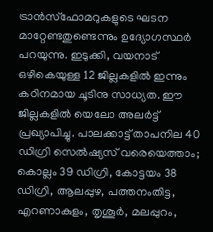ട്രാൻസ്ഫോമറുകളുടെ ഘടന മാറ്റേണ്ടതുണ്ടെന്നും ഉദ്യോഗസ്ഥർ പറയുന്നു. ഇടുക്കി, വയനാട് ഒഴികെയുള്ള 12 ജില്ലകളിൽ ഇന്നും കഠിനമായ ചൂടിനു സാധ്യത. ഈ ജില്ലകളിൽ യെലോ അലർട്ട് പ്രഖ്യാപിച്ചു. പാലക്കാട്ട് താപനില 40 ഡിഗ്രി സെൽഷ്യസ് വരെയെത്താം; കൊല്ലം 39 ഡിഗ്രി, കോട്ടയം 38 ഡിഗ്രി, ആലപ്പുഴ, പത്തനംതിട്ട, എറണാകുളം, തൃശൂർ, മലപ്പുറം,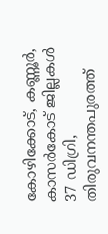കോഴിക്കോട്, കണ്ണൂർ, കാസർകോട് ജില്ലകൾ 37 ഡിഗ്രി, തിരുവനന്തപുരത്ത്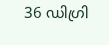36 ഡിഗ്രി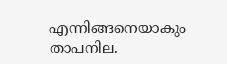എന്നിങ്ങനെയാകും താപനില.